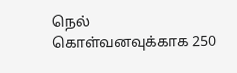நெல் கொள்வனவுக்காக 250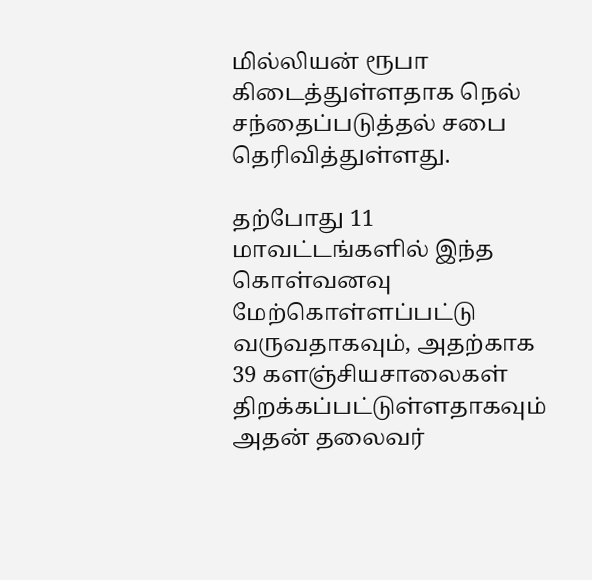மில்லியன் ரூபா கிடைத்துள்ளதாக நெல் சந்தைப்படுத்தல் சபை தெரிவித்துள்ளது.

தற்போது 11 மாவட்டங்களில் இந்த கொள்வனவு மேற்கொள்ளப்பட்டு வருவதாகவும், அதற்காக 39 களஞ்சியசாலைகள் திறக்கப்பட்டுள்ளதாகவும் அதன் தலைவர்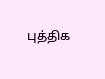புத்திக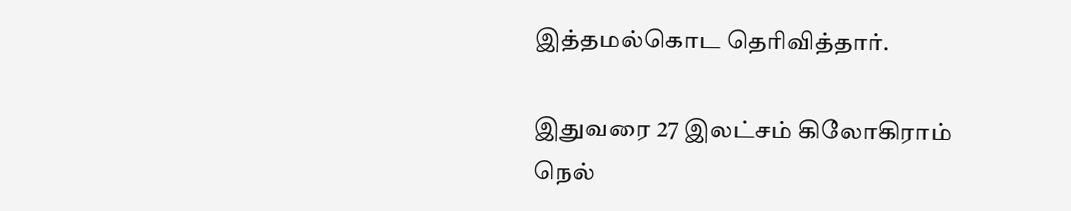இத்தமல்கொட தெரிவித்தார்.

இதுவரை 27 இலட்சம் கிலோகிராம் நெல்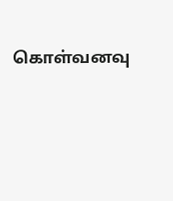கொள்வனவு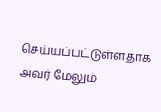செய்யப்பட்டுள்ளதாக அவர் மேலும்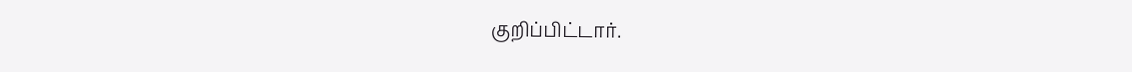குறிப்பிட்டார்.